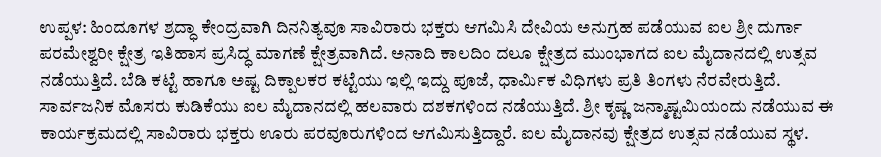ಉಪ್ಪಳ: ಹಿಂದೂಗಳ ಶ್ರದ್ಧಾ ಕೇಂದ್ರವಾಗಿ ದಿನನಿತ್ಯವೂ ಸಾವಿರಾರು ಭಕ್ತರು ಆಗಮಿಸಿ ದೇವಿಯ ಅನುಗ್ರಹ ಪಡೆಯುವ ಐಲ ಶ್ರೀ ದುರ್ಗಾ ಪರಮೇಶ್ವರೀ ಕ್ಷೇತ್ರ ಇತಿಹಾಸ ಪ್ರಸಿದ್ಧ ಮಾಗಣೆ ಕ್ಷೇತ್ರವಾಗಿದೆ. ಅನಾದಿ ಕಾಲದಿಂ ದಲೂ ಕ್ಷೇತ್ರದ ಮುಂಭಾಗದ ಐಲ ಮೈದಾನದಲ್ಲಿ ಉತ್ಸವ ನಡೆಯುತ್ತಿದೆ. ಬೆಡಿ ಕಟ್ಟೆ ಹಾಗೂ ಅಷ್ಟ ದಿಕ್ಪಾಲಕರ ಕಟ್ಟೆಯು ಇಲ್ಲಿ ಇದ್ದು ಪೂಜೆ, ಧಾರ್ಮಿಕ ವಿಧಿಗಳು ಪ್ರತಿ ತಿಂಗಳು ನೆರವೇರುತ್ತಿದೆ. ಸಾರ್ವಜನಿಕ ಮೊಸರು ಕುಡಿಕೆಯು ಐಲ ಮೈದಾನದಲ್ಲಿ ಹಲವಾರು ದಶಕಗಳಿಂದ ನಡೆಯುತ್ತಿದೆ. ಶ್ರೀ ಕೃಷ್ಣ ಜನ್ಮಾಷ್ಟಮಿಯಂದು ನಡೆಯುವ ಈ ಕಾರ್ಯಕ್ರಮದಲ್ಲಿ ಸಾವಿರಾರು ಭಕ್ತರು ಊರು ಪರವೂರುಗಳಿಂದ ಆಗಮಿಸುತ್ತಿದ್ದಾರೆ. ಐಲ ಮೈದಾನವು ಕ್ಷೇತ್ರದ ಉತ್ಸವ ನಡೆಯುವ ಸ್ಥಳ.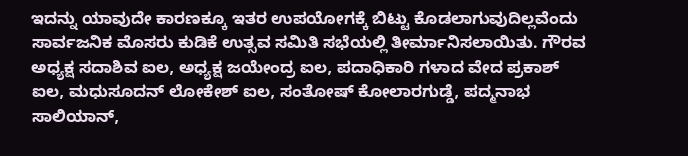ಇದನ್ನು ಯಾವುದೇ ಕಾರಣಕ್ಕೂ ಇತರ ಉಪಯೋಗಕ್ಕೆ ಬಿಟ್ಟು ಕೊಡಲಾಗುವುದಿಲ್ಲವೆಂದು ಸಾರ್ವಜನಿಕ ಮೊಸರು ಕುಡಿಕೆ ಉತ್ಸವ ಸಮಿತಿ ಸಭೆಯಲ್ಲಿ ತೀರ್ಮಾನಿಸಲಾಯಿತು. ಗೌರವ ಅಧ್ಯಕ್ಷ ಸದಾಶಿವ ಐಲ, ಅಧ್ಯಕ್ಷ ಜಯೇಂದ್ರ ಐಲ, ಪದಾಧಿಕಾರಿ ಗಳಾದ ವೇದ ಪ್ರಕಾಶ್ ಐಲ, ಮಧುಸೂದನ್ ಲೋಕೇಶ್ ಐಲ, ಸಂತೋಷ್ ಕೋಲಾರಗುಡ್ಡೆ, ಪದ್ಮನಾಭ ಸಾಲಿಯಾನ್,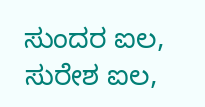ಸುಂದರ ಐಲ, ಸುರೇಶ ಐಲ,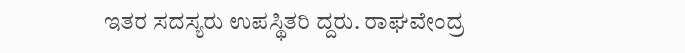ಇತರ ಸದಸ್ಯರು ಉಪಸ್ಥಿತರಿ ದ್ದರು. ರಾಘವೇಂದ್ರ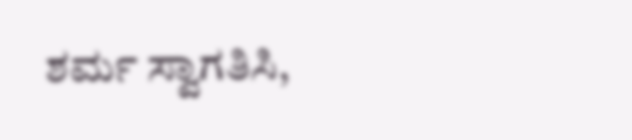ಶರ್ಮ ಸ್ವಾಗತಿಸಿ,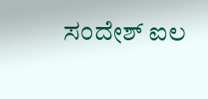ಸಂದೇಶ್ ಐಲ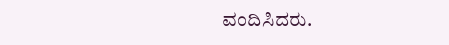ವಂದಿಸಿದರು.